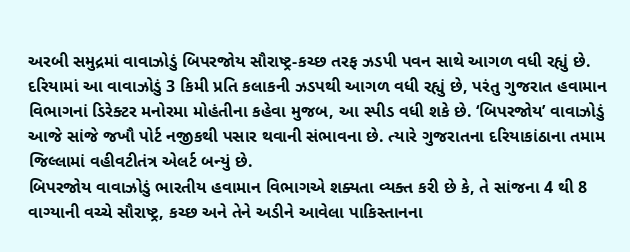અરબી સમુદ્રમાં વાવાઝોડું બિપરજોય સૌરાષ્ટ્ર-કચ્છ તરફ ઝડપી પવન સાથે આગળ વધી રહ્યું છે. દરિયામાં આ વાવાઝોડું 3 કિમી પ્રતિ કલાકની ઝડપથી આગળ વધી રહ્યું છે, પરંતુ ગુજરાત હવામાન વિભાગનાં ડિરેક્ટર મનોરમા મોહંતીના કહેવા મુજબ, આ સ્પીડ વધી શકે છે. ‘બિપરજોય’ વાવાઝોડું આજે સાંજે જખૌ પોર્ટ નજીકથી પસાર થવાની સંભાવના છે. ત્યારે ગુજરાતના દરિયાકાંઠાના તમામ જિલ્લામાં વહીવટીતંત્ર એલર્ટ બન્યું છે.
બિપરજોય વાવાઝોડું ભારતીય હવામાન વિભાગએ શક્યતા વ્યક્ત કરી છે કે, તે સાંજના 4 થી 8 વાગ્યાની વચ્ચે સૌરાષ્ટ્ર, કચ્છ અને તેને અડીને આવેલા પાકિસ્તાનના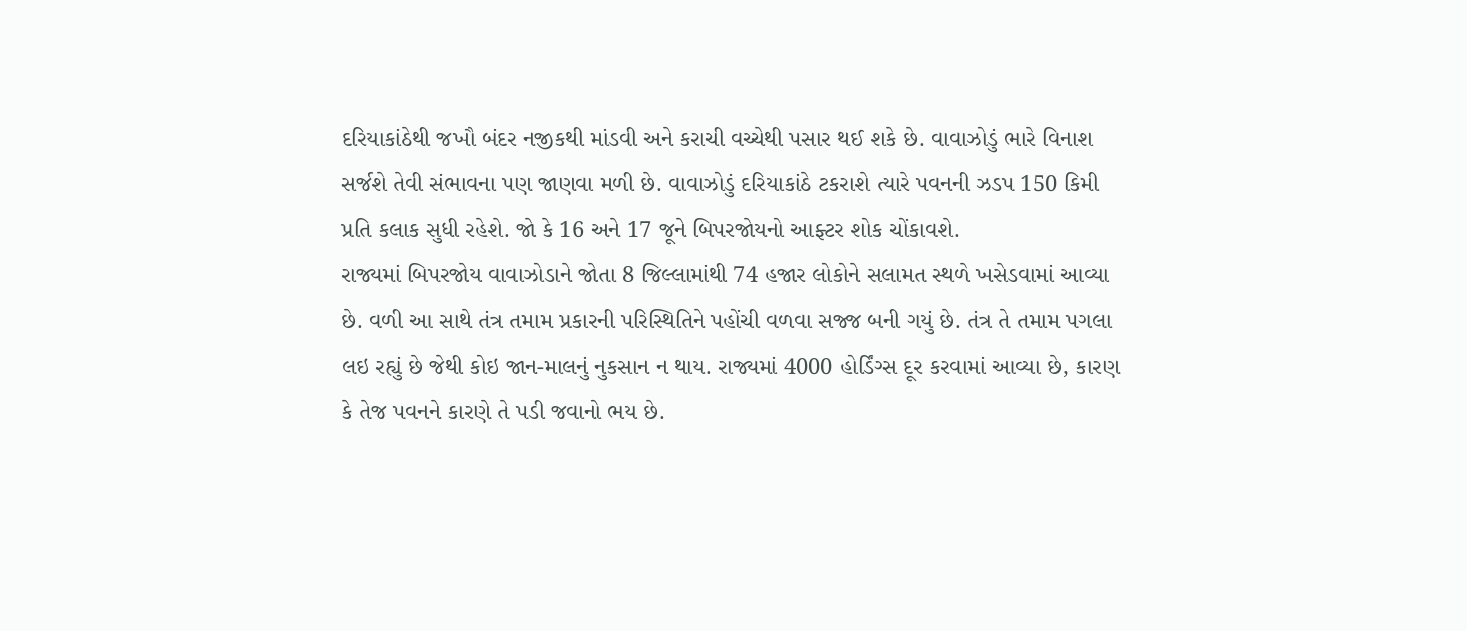દરિયાકાંઠેથી જખૌ બંદર નજીકથી માંડવી અને કરાચી વચ્ચેથી પસાર થઈ શકે છે. વાવાઝોડું ભારે વિનાશ સર્જશે તેવી સંભાવના પણ જાણવા મળી છે. વાવાઝોડું દરિયાકાંઠે ટકરાશે ત્યારે પવનની ઝડપ 150 કિમી પ્રતિ કલાક સુધી રહેશે. જો કે 16 અને 17 જૂને બિપરજોયનો આફ્ટર શોક ચોંકાવશે.
રાજ્યમાં બિપરજોય વાવાઝોડાને જોતા 8 જિલ્લામાંથી 74 હજાર લોકોને સલામત સ્થળે ખસેડવામાં આવ્યા છે. વળી આ સાથે તંત્ર તમામ પ્રકારની પરિસ્થિતિને પહોંચી વળવા સજ્જ બની ગયું છે. તંત્ર તે તમામ પગલા લઇ રહ્યું છે જેથી કોઇ જાન-માલનું નુકસાન ન થાય. રાજ્યમાં 4000 હોર્ડિંગ્સ દૂર કરવામાં આવ્યા છે, કારણ કે તેજ પવનને કારણે તે પડી જવાનો ભય છે.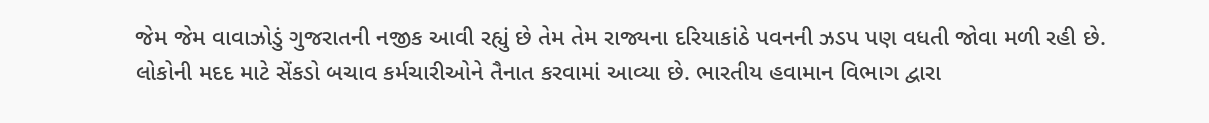જેમ જેમ વાવાઝોડું ગુજરાતની નજીક આવી રહ્યું છે તેમ તેમ રાજ્યના દરિયાકાંઠે પવનની ઝડપ પણ વધતી જોવા મળી રહી છે. લોકોની મદદ માટે સેંકડો બચાવ કર્મચારીઓને તૈનાત કરવામાં આવ્યા છે. ભારતીય હવામાન વિભાગ દ્વારા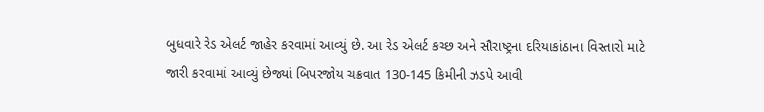બુધવારે રેડ એલર્ટ જાહેર કરવામાં આવ્યું છે. આ રેડ એલર્ટ કચ્છ અને સૌરાષ્ટ્રના દરિયાકાંઠાના વિસ્તારો માટે જારી કરવામાં આવ્યું છેજ્યાં બિપરજોય ચક્રવાત 130-145 કિમીની ઝડપે આવી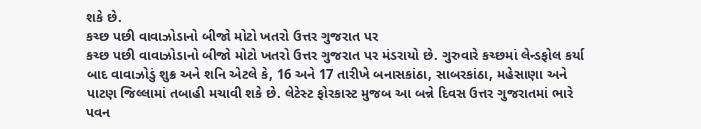શકે છે.
કચ્છ પછી વાવાઝોડાનો બીજો મોટો ખતરો ઉત્તર ગુજરાત પર
કચ્છ પછી વાવાઝોડાનો બીજો મોટો ખતરો ઉત્તર ગુજરાત પર મંડરાયો છે. ગુરુવારે કચ્છમાં લેન્ડફોલ કર્યા બાદ વાવાઝોડું શુક્ર અને શનિ એટલે કે, 16 અને 17 તારીખે બનાસકાંઠા, સાબરકાંઠા, મહેસાણા અને પાટણ જિલ્લામાં તબાહી મચાવી શકે છે. લેટેસ્ટ ફોરકાસ્ટ મુજબ આ બન્ને દિવસ ઉત્તર ગુજરાતમાં ભારે પવન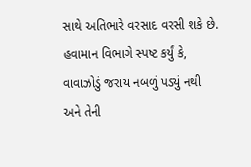સાથે અતિભારે વરસાદ વરસી શકે છે. હવામાન વિભાગે સ્પષ્ટ કર્યું કે, વાવાઝોડું જરાય નબળું પડ્યું નથી અને તેની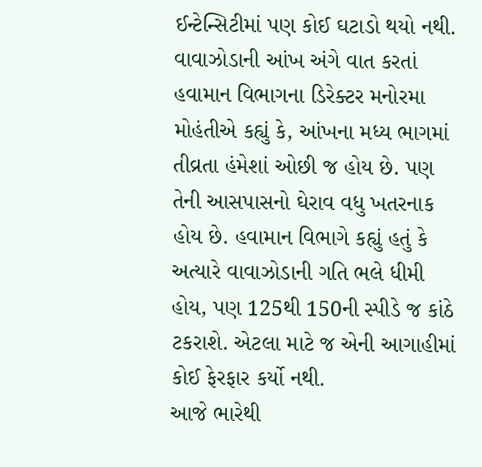ઈન્ટેન્સિટીમાં પણ કોઈ ઘટાડો થયો નથી. વાવાઝોડાની આંખ અંગે વાત કરતાં હવામાન વિભાગના ડિરેક્ટર મનોરમા મોહંતીએ કહ્યું કે, આંખના મધ્ય ભાગમાં તીવ્રતા હંમેશાં ઓછી જ હોય છે. પણ તેની આસપાસનો ઘેરાવ વધુ ખતરનાક હોય છે. હવામાન વિભાગે કહ્યું હતું કે અત્યારે વાવાઝોડાની ગતિ ભલે ધીમી હોય, પણ 125થી 150ની સ્પીડે જ કાંઠે ટકરાશે. એટલા માટે જ એની આગાહીમાં કોઈ ફેરફાર કર્યો નથી.
આજે ભારેથી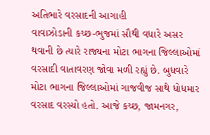અતિભારે વરસાદની આગાહી
વાવાઝોડાની કચ્છ-ભુજમાં સૌથી વધારે અસર થવાની છે ત્યારે રાજ્યના મોટા ભાગના જિલ્લાઓમાં વરસાદી વાતાવરણ જોવા મળી રહ્યું છે. બુધવારે મોટા ભાગના જિલ્લાઓમાં ગાજવીજ સાથે ધોધમાર વરસાદ વરસ્યો હતો. આજે કચ્છ, જામનગર,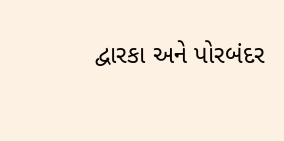દ્વારકા અને પોરબંદર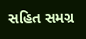સહિત સમગ્ર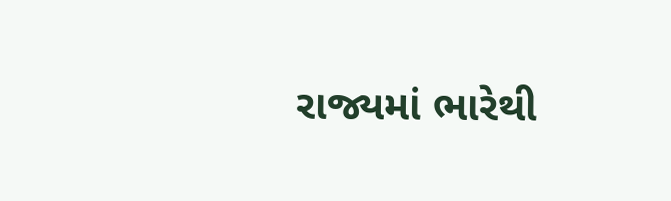રાજ્યમાં ભારેથી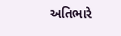અતિભારે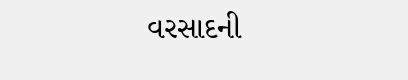વરસાદની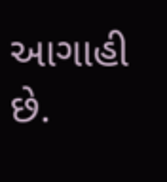આગાહી છે.